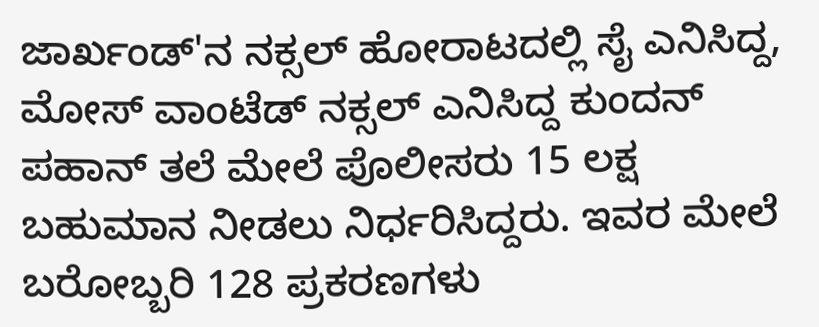ಜಾರ್ಖಂಡ್'ನ ನಕ್ಸಲ್ ಹೋರಾಟದಲ್ಲಿ ಸೈ ಎನಿಸಿದ್ದ, ಮೋಸ್ ವಾಂಟೆಡ್ ನಕ್ಸಲ್ ಎನಿಸಿದ್ದ ಕುಂದನ್ ಪಹಾನ್ ತಲೆ ಮೇಲೆ ಪೊಲೀಸರು 15 ಲಕ್ಷ ಬಹುಮಾನ ನೀಡಲು ನಿರ್ಧರಿಸಿದ್ದರು. ಇವರ ಮೇಲೆ ಬರೋಬ್ಬರಿ 128 ಪ್ರಕರಣಗಳು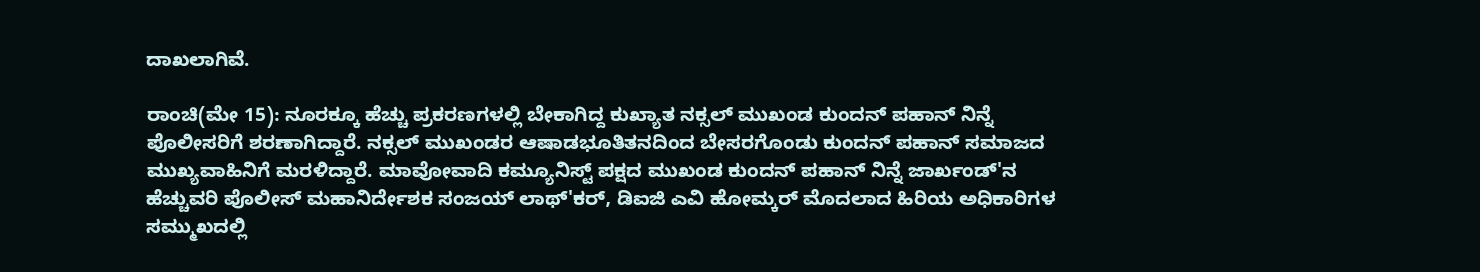ದಾಖಲಾಗಿವೆ.

ರಾಂಚಿ(ಮೇ 15): ನೂರಕ್ಕೂ ಹೆಚ್ಚು ಪ್ರಕರಣಗಳಲ್ಲಿ ಬೇಕಾಗಿದ್ದ ಕುಖ್ಯಾತ ನಕ್ಸಲ್ ಮುಖಂಡ ಕುಂದನ್ ಪಹಾನ್ ನಿನ್ನೆ ಪೊಲೀಸರಿಗೆ ಶರಣಾಗಿದ್ದಾರೆ. ನಕ್ಸಲ್ ಮುಖಂಡರ ಆಷಾಡಭೂತಿತನದಿಂದ ಬೇಸರಗೊಂಡು ಕುಂದನ್ ಪಹಾನ್ ಸಮಾಜದ ಮುಖ್ಯವಾಹಿನಿಗೆ ಮರಳಿದ್ದಾರೆ. ಮಾವೋವಾದಿ ಕಮ್ಯೂನಿಸ್ಟ್ ಪಕ್ಷದ ಮುಖಂಡ ಕುಂದನ್ ಪಹಾನ್ ನಿನ್ನೆ ಜಾರ್ಖಂಡ್'ನ ಹೆಚ್ಚುವರಿ ಪೊಲೀಸ್ ಮಹಾನಿರ್ದೇಶಕ ಸಂಜಯ್ ಲಾಥ್'ಕರ್, ಡಿಐಜಿ ಎವಿ ಹೋಮ್ಕರ್ ಮೊದಲಾದ ಹಿರಿಯ ಅಧಿಕಾರಿಗಳ ಸಮ್ಮುಖದಲ್ಲಿ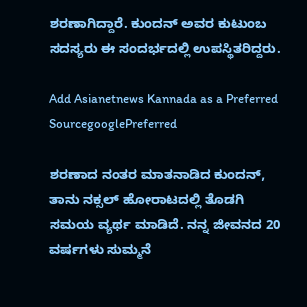ಶರಣಾಗಿದ್ದಾರೆ. ಕುಂದನ್ ಅವರ ಕುಟುಂಬ ಸದಸ್ಯರು ಈ ಸಂದರ್ಭದಲ್ಲಿ ಉಪಸ್ಥಿತರಿದ್ದರು.

Add Asianetnews Kannada as a Preferred SourcegooglePreferred

ಶರಣಾದ ನಂತರ ಮಾತನಾಡಿದ ಕುಂದನ್, ತಾನು ನಕ್ಸಲ್ ಹೋರಾಟದಲ್ಲಿ ತೊಡಗಿ ಸಮಯ ವ್ಯರ್ಥ ಮಾಡಿದೆ. ನನ್ನ ಜೀವನದ 20 ವರ್ಷಗಳು ಸುಮ್ಮನೆ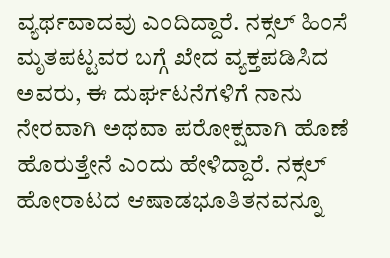ವ್ಯರ್ಥವಾದವು ಎಂದಿದ್ದಾರೆ. ನಕ್ಸಲ್ ಹಿಂಸೆ ಮೃತಪಟ್ಟವರ ಬಗ್ಗೆ ಖೇದ ವ್ಯಕ್ತಪಡಿಸಿದ ಅವರು, ಈ ದುರ್ಘಟನೆಗಳಿಗೆ ನಾನು ನೇರವಾಗಿ ಅಥವಾ ಪರೋಕ್ಷವಾಗಿ ಹೊಣೆ ಹೊರುತ್ತೇನೆ ಎಂದು ಹೇಳಿದ್ದಾರೆ. ನಕ್ಸಲ್ ಹೋರಾಟದ ಆಷಾಡಭೂತಿತನವನ್ನೂ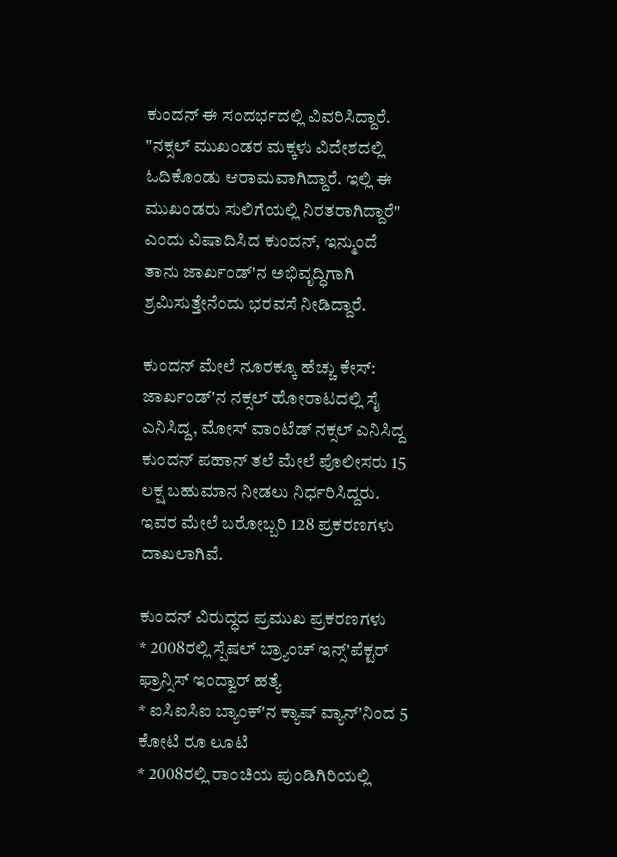ಕುಂದನ್ ಈ ಸಂದರ್ಭದಲ್ಲಿ ವಿವರಿಸಿದ್ದಾರೆ. "ನಕ್ಸಲ್ ಮುಖಂಡರ ಮಕ್ಕಳು ವಿದೇಶದಲ್ಲಿ ಓದಿಕೊಂಡು ಆರಾಮವಾಗಿದ್ದಾರೆ. ಇಲ್ಲಿ ಈ ಮುಖಂಡರು ಸುಲಿಗೆಯಲ್ಲಿ ನಿರತರಾಗಿದ್ದಾರೆ" ಎಂದು ವಿಷಾದಿಸಿದ ಕುಂದನ್, ಇನ್ಮುಂದೆ ತಾನು ಜಾರ್ಖಂಡ್'ನ ಅಭಿವೃದ್ಧಿಗಾಗಿ ಶ್ರಮಿಸುತ್ತೇನೆಂದು ಭರವಸೆ ನೀಡಿದ್ದಾರೆ.

ಕುಂದನ್ ಮೇಲೆ ನೂರಕ್ಕೂ ಹೆಚ್ಚು ಕೇಸ್:
ಜಾರ್ಖಂಡ್'ನ ನಕ್ಸಲ್ ಹೋರಾಟದಲ್ಲಿ ಸೈ ಎನಿಸಿದ್ದ, ಮೋಸ್ ವಾಂಟೆಡ್ ನಕ್ಸಲ್ ಎನಿಸಿದ್ದ ಕುಂದನ್ ಪಹಾನ್ ತಲೆ ಮೇಲೆ ಪೊಲೀಸರು 15 ಲಕ್ಷ ಬಹುಮಾನ ನೀಡಲು ನಿರ್ಧರಿಸಿದ್ದರು. ಇವರ ಮೇಲೆ ಬರೋಬ್ಬರಿ 128 ಪ್ರಕರಣಗಳು ದಾಖಲಾಗಿವೆ.

ಕುಂದನ್ ವಿರುದ್ಧದ ಪ್ರಮುಖ ಪ್ರಕರಣಗಳು
* 2008ರಲ್ಲಿ ಸ್ಪೆಷಲ್ ಬ್ರ್ಯಾಂಚ್ ಇನ್ಸ್'ಪೆಕ್ಟರ್ ಫ್ರಾನ್ಸಿಸ್ ಇಂದ್ವಾರ್ ಹತ್ಯೆ
* ಐಸಿಐಸಿಐ ಬ್ಯಾಂಕ್'ನ ಕ್ಯಾಷ್ ವ್ಯಾನ್'ನಿಂದ 5 ಕೋಟಿ ರೂ ಲೂಟಿ
* 2008ರಲ್ಲಿ ರಾಂಚಿಯ ಪುಂಡಿಗಿರಿಯಲ್ಲಿ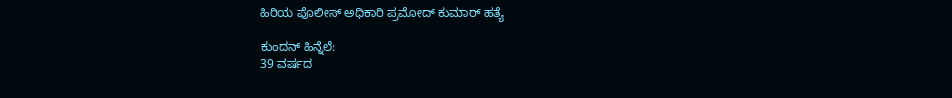ಹಿರಿಯ ಪೊಲೀಸ್ ಅಧಿಕಾರಿ ಪ್ರಮೋದ್ ಕುಮಾರ್ ಹತ್ಯೆ

ಕುಂದನ್ ಹಿನ್ನೆಲೆ:
39 ವರ್ಷದ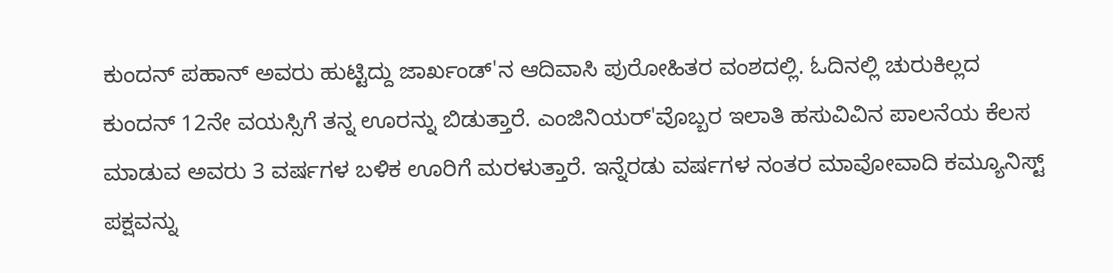ಕುಂದನ್ ಪಹಾನ್ ಅವರು ಹುಟ್ಟಿದ್ದು ಜಾರ್ಖಂಡ್'ನ ಆದಿವಾಸಿ ಪುರೋಹಿತರ ವಂಶದಲ್ಲಿ. ಓದಿನಲ್ಲಿ ಚುರುಕಿಲ್ಲದ ಕುಂದನ್ 12ನೇ ವಯಸ್ಸಿಗೆ ತನ್ನ ಊರನ್ನು ಬಿಡುತ್ತಾರೆ. ಎಂಜಿನಿಯರ್'ವೊಬ್ಬರ ಇಲಾತಿ ಹಸುವಿವಿನ ಪಾಲನೆಯ ಕೆಲಸ ಮಾಡುವ ಅವರು 3 ವರ್ಷಗಳ ಬಳಿಕ ಊರಿಗೆ ಮರಳುತ್ತಾರೆ. ಇನ್ನೆರಡು ವರ್ಷಗಳ ನಂತರ ಮಾವೋವಾದಿ ಕಮ್ಯೂನಿಸ್ಟ್ ಪಕ್ಷವನ್ನು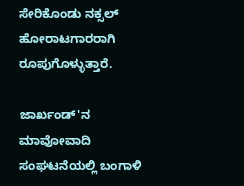ಸೇರಿಕೊಂಡು ನಕ್ಸಲ್ ಹೋರಾಟಗಾರರಾಗಿ ರೂಪುಗೊಳ್ಳುತ್ತಾರೆ.

ಜಾರ್ಖಂಡ್'ನ ಮಾವೋವಾದಿ ಸಂಘಟನೆಯಲ್ಲಿ ಬಂಗಾಳಿ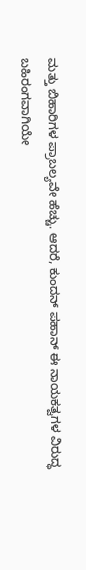ಮತ್ತು ಬಿಹಾರಿಗಳ ಪ್ರಾಬಲ್ಯವೇ ಹೆಚ್ಚು. ಆದರೆ, ಕುಂದನ್ ಪಹಾನ್ ಈ ನಾಯಕತ್ವಗಳ ವಿರುದ್ಧ ಬಹಿರಂಗವಾಗಿಯೇ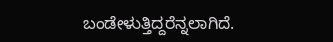ಬಂಡೇಳುತ್ತಿದ್ದರೆನ್ನಲಾಗಿದೆ.